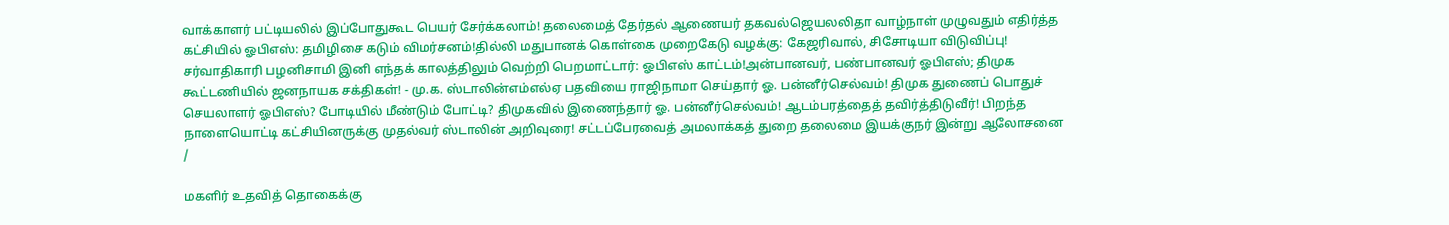வாக்காளர் பட்டியலில் இப்போதுகூட பெயர் சேர்க்கலாம்! தலைமைத் தேர்தல் ஆணையர் தகவல்ஜெயலலிதா வாழ்நாள் முழுவதும் எதிர்த்த கட்சியில் ஓபிஎஸ்: தமிழிசை கடும் விமர்சனம்!தில்லி மதுபானக் கொள்கை முறைகேடு வழக்கு: கேஜரிவால், சிசோடியா விடுவிப்பு! சர்வாதிகாரி பழனிசாமி இனி எந்தக் காலத்திலும் வெற்றி பெறமாட்டார்: ஓபிஎஸ் காட்டம்!அன்பானவர், பண்பானவர் ஓபிஎஸ்; திமுக கூட்டணியில் ஜனநாயக சக்திகள்! - மு.க. ஸ்டாலின்எம்எல்ஏ பதவியை ராஜிநாமா செய்தார் ஓ. பன்னீர்செல்வம்! திமுக துணைப் பொதுச் செயலாளர் ஓபிஎஸ்? போடியில் மீண்டும் போட்டி? திமுகவில் இணைந்தார் ஓ. பன்னீர்செல்வம்! ஆடம்பரத்தைத் தவிர்த்திடுவீர்! பிறந்த நாளையொட்டி கட்சியினருக்கு முதல்வர் ஸ்டாலின் அறிவுரை! சட்டப்பேரவைத் அமலாக்கத் துறை தலைமை இயக்குநர் இன்று ஆலோசனை
/

மகளிர் உதவித் தொகைக்கு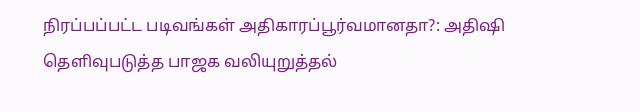நிரப்பப்பட்ட படிவங்கள் அதிகாரப்பூர்வமானதா?: அதிஷி தெளிவுபடுத்த பாஜக வலியுறுத்தல்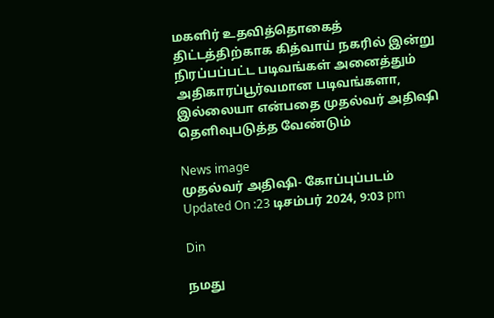மகளிர் உதவித்தொகைத் திட்டத்திற்காக கித்வாய் நகரில் இன்று நிரப்பப்பட்ட படிவங்கள் அனைத்தும் அதிகாரப்பூர்வமான படிவங்களா, இல்லையா என்பதை முதல்வர் அதிஷி தெளிவுபடுத்த வேண்டும்

News image
முதல்வர் அதிஷி- கோப்புப்படம்
Updated On :23 டிசம்பர் 2024, 9:03 pm

Din

நமது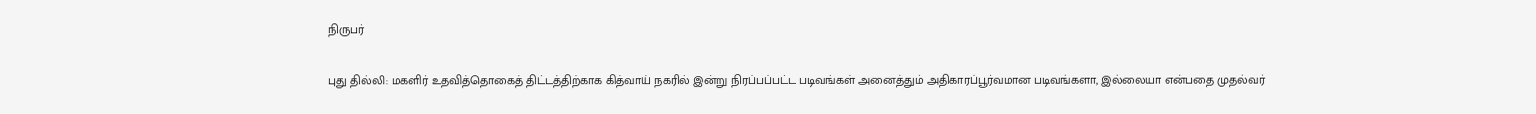நிருபர்

புது தில்லி: மகளிர் உதவித்தொகைத் திட்டத்திற்காக கித்வாய் நகரில் இன்று நிரப்பப்பட்ட படிவங்கள் அனைத்தும் அதிகாரப்பூர்வமான படிவங்களா, இல்லையா என்பதை முதல்வர்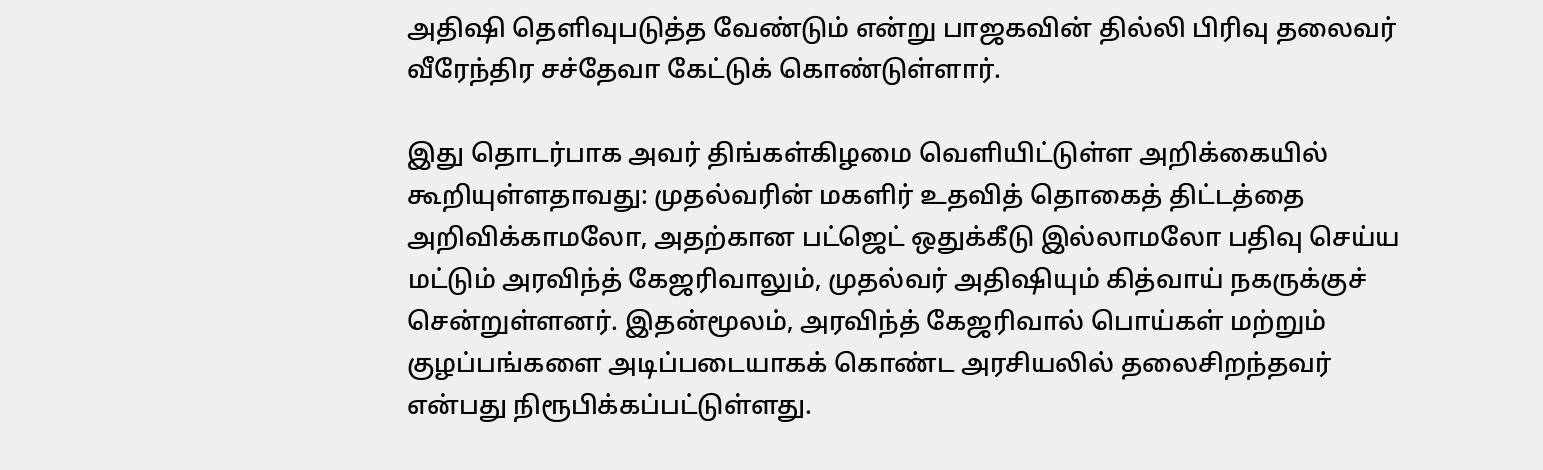அதிஷி தெளிவுபடுத்த வேண்டும் என்று பாஜகவின் தில்லி பிரிவு தலைவர் வீரேந்திர சச்தேவா கேட்டுக் கொண்டுள்ளார்.

இது தொடர்பாக அவர் திங்கள்கிழமை வெளியிட்டுள்ள அறிக்கையில் கூறியுள்ளதாவது: முதல்வரின் மகளிர் உதவித் தொகைத் திட்டத்தை அறிவிக்காமலோ, அதற்கான பட்ஜெட் ஒதுக்கீடு இல்லாமலோ பதிவு செய்ய மட்டும் அரவிந்த் கேஜரிவாலும், முதல்வர் அதிஷியும் கித்வாய் நகருக்குச் சென்றுள்ளனர். இதன்மூலம், அரவிந்த் கேஜரிவால் பொய்கள் மற்றும் குழப்பங்களை அடிப்படையாகக் கொண்ட அரசியலில் தலைசிறந்தவர் என்பது நிரூபிக்கப்பட்டுள்ளது.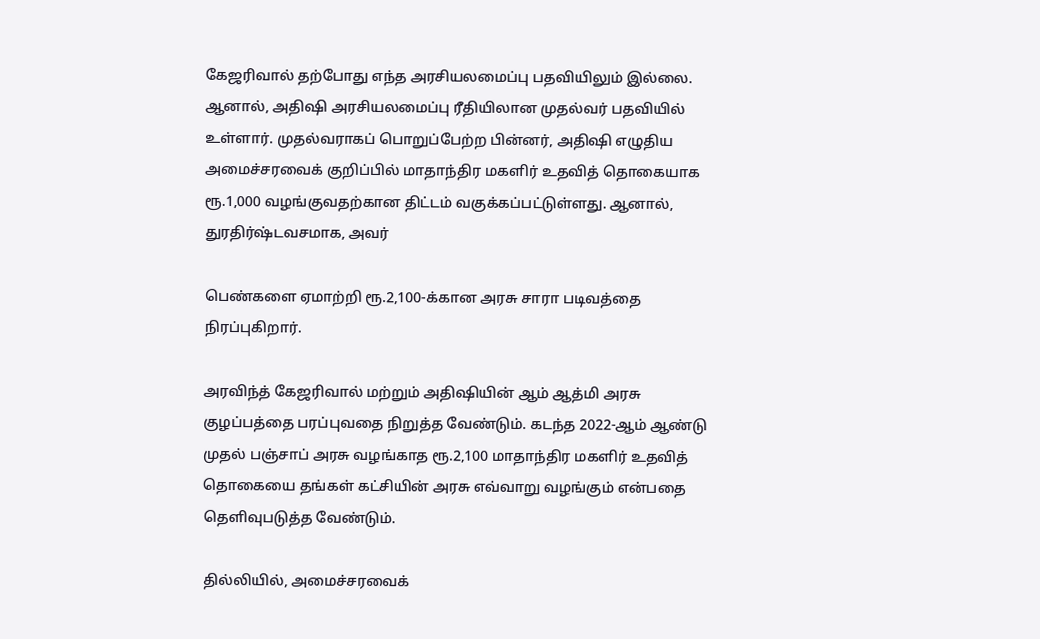கேஜரிவால் தற்போது எந்த அரசியலமைப்பு பதவியிலும் இல்லை. ஆனால், அதிஷி அரசியலமைப்பு ரீதியிலான முதல்வர் பதவியில் உள்ளார். முதல்வராகப் பொறுப்பேற்ற பின்னர், அதிஷி எழுதிய அமைச்சரவைக் குறிப்பில் மாதாந்திர மகளிர் உதவித் தொகையாக ரூ.1,000 வழங்குவதற்கான திட்டம் வகுக்கப்பட்டுள்ளது. ஆனால், துரதிர்ஷ்டவசமாக, அவர்

பெண்களை ஏமாற்றி ரூ.2,100-க்கான அரசு சாரா படிவத்தை நிரப்புகிறார்.

அரவிந்த் கேஜரிவால் மற்றும் அதிஷியின் ஆம் ஆத்மி அரசு குழப்பத்தை பரப்புவதை நிறுத்த வேண்டும். கடந்த 2022-ஆம் ஆண்டு முதல் பஞ்சாப் அரசு வழங்காத ரூ.2,100 மாதாந்திர மகளிர் உதவித் தொகையை தங்கள் கட்சியின் அரசு எவ்வாறு வழங்கும் என்பதை தெளிவுபடுத்த வேண்டும்.

தில்லியில், அமைச்சரவைக்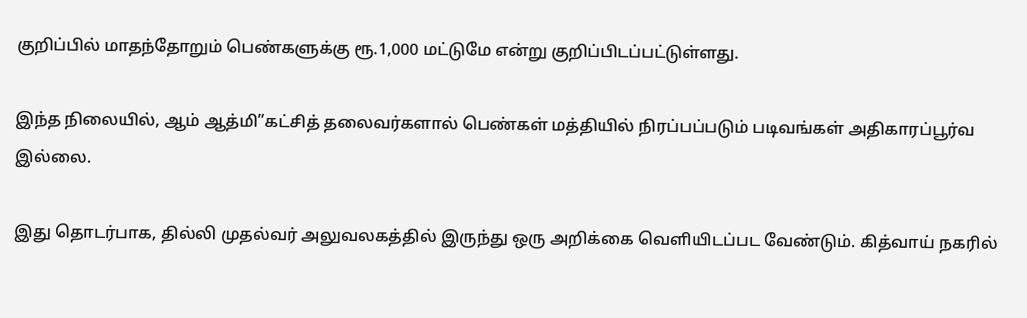குறிப்பில் மாதந்தோறும் பெண்களுக்கு ரூ.1,000 மட்டுமே என்று குறிப்பிடப்பட்டுள்ளது.

இந்த நிலையில், ஆம் ஆத்மி”கட்சித் தலைவர்களால் பெண்கள் மத்தியில் நிரப்பப்படும் படிவங்கள் அதிகாரப்பூர்வ இல்லை.

இது தொடர்பாக, தில்லி முதல்வர் அலுவலகத்தில் இருந்து ஒரு அறிக்கை வெளியிடப்பட வேண்டும். கித்வாய் நகரில்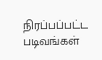நிரப்பப்பட்ட படிவங்கள்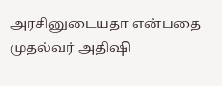அரசினுடையதா என்பதை முதல்வர் அதிஷி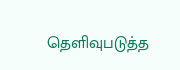தெளிவுபடுத்த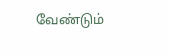வேண்டும்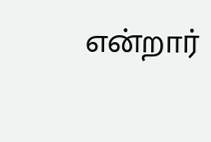என்றார்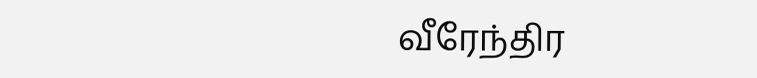வீரேந்திர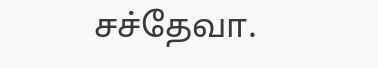சச்தேவா.